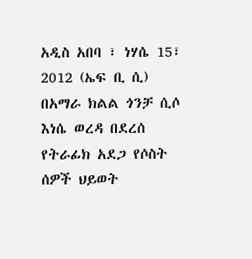አዲስ አበባ ፣ ነሃሴ 15፣ 2012 (ኤፍ ቢ ሲ) በአማራ ክልል ጎንቻ ሲሶ እነሴ ወረዳ በደረሰ የትራፊክ አደጋ የሶስት ሰዎች ህይወት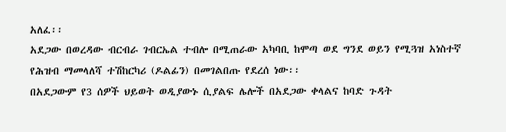አለፈ፡፡
አደጋው በወረዳው ብርብራ ገብርኤል ተብሎ በሚጠራው አካባቢ ከሞጣ ወደ ግንደ ወይን የሚጓዝ አነስተኛ የሕዝብ ማመላለሻ ተሽከርካሪ (ዶልፊን) በመገልበጡ የደረሰ ነው፡፡
በአደጋውም የ3 ሰዎች ህይወት ወዲያውኑ ሲያልፍ ሌሎች በአደጋው ቀላልና ከባድ ጉዳት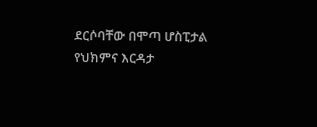ደርሶባቸው በሞጣ ሆስፒታል የህክምና እርዳታ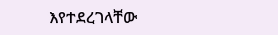እየተደረገላቸው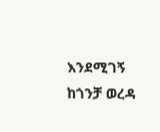እንደሚገኝ ከጎንቻ ወረዳ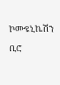ኮሙዩኒኬሽን ቢሮ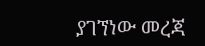ያገኘነው መረጃ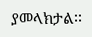ያመላክታል፡፡